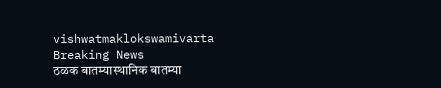vishwatmaklokswamivarta
Breaking News
ठळक बातम्यास्थानिक बातम्या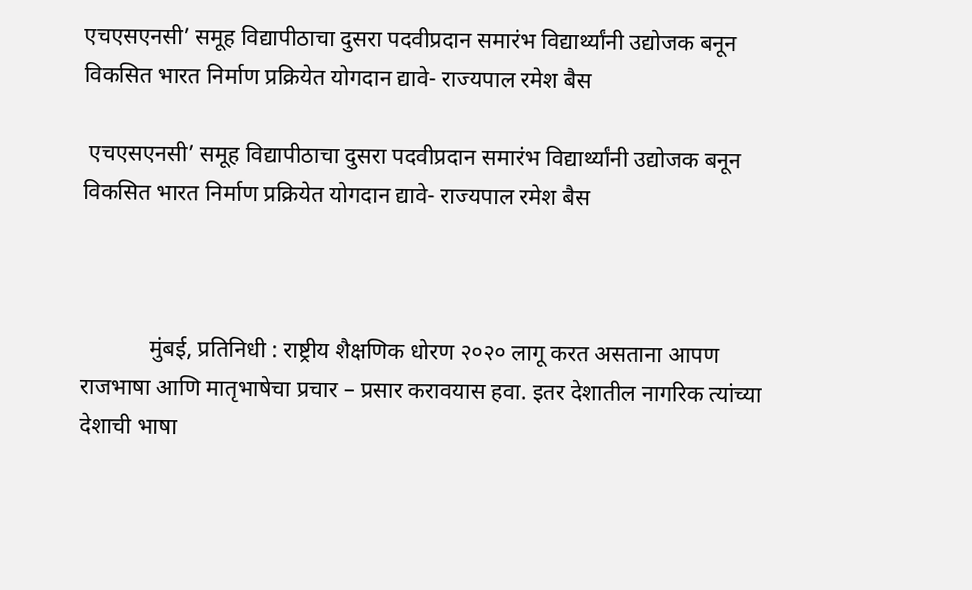एचएसएनसी’ समूह विद्यापीठाचा दुसरा पदवीप्रदान समारंभ विद्यार्थ्यांनी उद्योजक बनून विकसित भारत निर्माण प्रक्रियेत योगदान द्यावे- राज्यपाल रमेश बैस

 एचएसएनसी’ समूह विद्यापीठाचा दुसरा पदवीप्रदान समारंभ विद्यार्थ्यांनी उद्योजक बनून विकसित भारत निर्माण प्रक्रियेत योगदान द्यावे- राज्यपाल रमेश बैस



            मुंबई, प्रतिनिधी : राष्ट्रीय शैक्षणिक धोरण २०२० लागू करत असताना आपण राजभाषा आणि मातृभाषेचा प्रचार – प्रसार करावयास हवा. इतर देशातील नागरिक त्यांच्या देशाची भाषा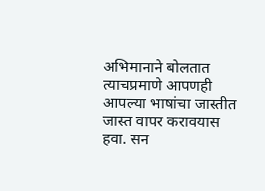अभिमानाने बोलतात त्याचप्रमाणे आपणही आपल्या भाषांचा जास्तीत जास्त वापर करावयास हवा. सन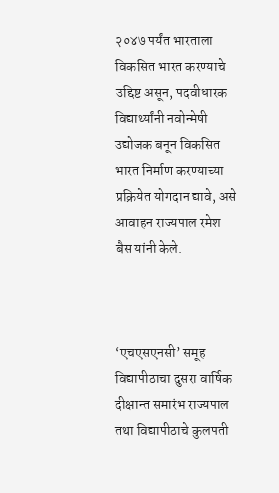२०४७ पर्यंत भारताला विकसित भारत करण्याचे उद्द‍िष्ट असून, पदवीधारक विद्यार्थ्यांनी नवोन्मेषी उद्योजक बनून विकसित भारत निर्माण करण्याच्या प्रक्रियेत योगदान द्यावे, असे आवाहन राज्यपाल रमेश बैस यांनी केले.



‘एचएसएनसी’ समूह विद्यापीठाचा दुसरा वार्षिक दीक्षान्त समारंभ राज्यपाल तथा विद्यापीठाचे कुलपती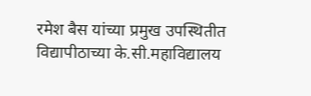रमेश बैस यांच्या प्रमुख उपस्थितीत विद्यापीठाच्या के.सी.महाविद्यालय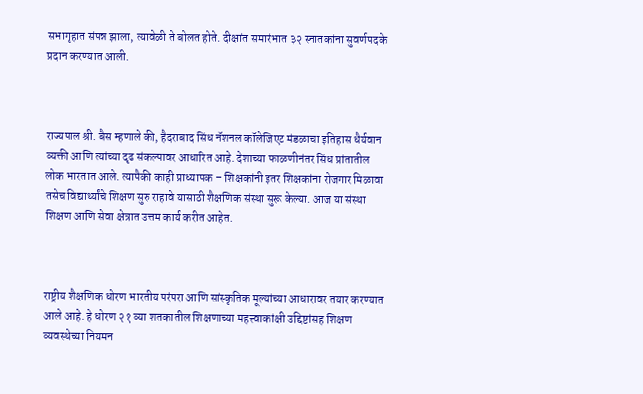सभागृहात संपन्न झाला, त्यावेळी ते बोलत होते. दीक्षांत समारंभात ३२ स्नातकांना सुवर्णपदके प्रदान करण्यात आली.



राज्यपाल श्री. बैस म्हणाले की, हैदराबाद सिंध नॅशनल कॉलेजिएट मंडळाचा इतिहास धैर्यवान व्यक्ती आणि त्यांच्या दृढ संकल्पावर आधारित आहे. देशाच्या फाळणीनंतर सिंध प्रांतातील लोक भारतात आले. त्यापैकी काही प्राध्यापक – शिक्षकांनी इतर शिक्षकांना रोजगार मिळावा तसेच विद्यार्थ्यांचे शिक्षण सुरु राहावे यासाठी शैक्षणिक संस्था सुरू केल्या. आज या संस्था शिक्षण आणि सेवा क्षेत्रात उत्तम कार्य करीत आहेत.



राष्ट्रीय शैक्षणिक धोरण भारतीय परंपरा आणि सांस्कृतिक मूल्यांच्या आधारावर तयार करण्यात आले आहे. हे धोरण २१ व्या शतकातील शिक्षणाच्या महत्त्वाकांक्षी उद्दिष्टांसह शिक्षण व्यवस्थेच्या नियमन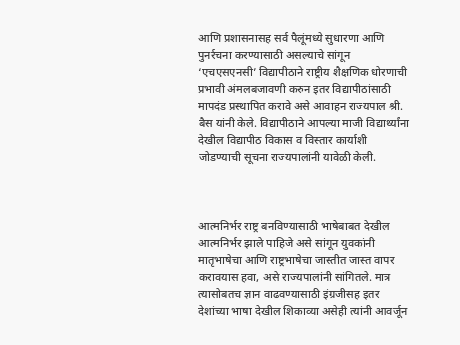आणि प्रशासनासह सर्व पैलूंमध्ये सुधारणा आणि पुनर्रचना करण्यासाठी असल्याचे सांगून ‘एचएसएनसी’ विद्यापीठाने राष्ट्रीय शैक्षणिक धोरणाची प्रभावी अंमलबजावणी करुन इतर विद्यापीठांसाठी मापदंड प्रस्थापित करावे असे आवाहन राज्यपाल श्री. बैस यांनी केले. विद्यापीठाने आपल्या माजी विद्यार्थ्यांना देखील विद्यापीठ विकास व विस्तार कार्याशी जोडण्याची सूचना राज्यपालांनी यावेळी केली.



आत्मनिर्भर राष्ट्र बनविण्यासाठी भाषेबाबत देखील आत्मनिर्भर झाले पाहिजे असे सांगून युवकांनी मातृभाषेचा आणि राष्ट्रभाषेचा जास्तीत जास्त वापर करावयास हवा, असे राज्यपालांनी सांगितले. मात्र त्यासोबतच ज्ञान वाढवण्यासाठी इंग्रजीसह इतर देशांच्या भाषा देखील शिकाव्या असेही त्यांनी आवर्जून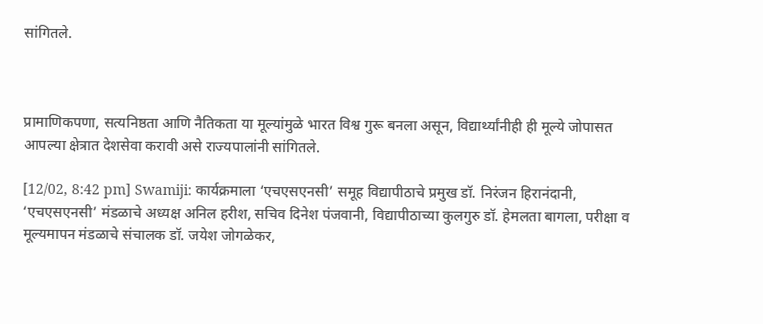सांगितले.



प्रामाणिकपणा, सत्यनिष्ठता आणि नैतिकता या मूल्यांमुळे भारत विश्व गुरू बनला असून, विद्यार्थ्यांनीही ही मूल्ये जोपासत आपल्या क्षेत्रात देशसेवा करावी असे राज्यपालांनी सांगितले.

[12/02, 8:42 pm] Swamiji: कार्यक्रमाला ‘एचएसएनसी’ समूह विद्यापीठाचे प्रमुख डॉ. निरंजन हिरानंदानी, ‘एचएसएनसी’ मंडळाचे अध्यक्ष अनिल हरीश, सचिव दिनेश पंजवानी, विद्यापीठाच्या कुलगुरु डॉ. हेमलता बागला, परीक्षा व मूल्यमापन मंडळाचे संचालक डॉ. जयेश जोगळेकर,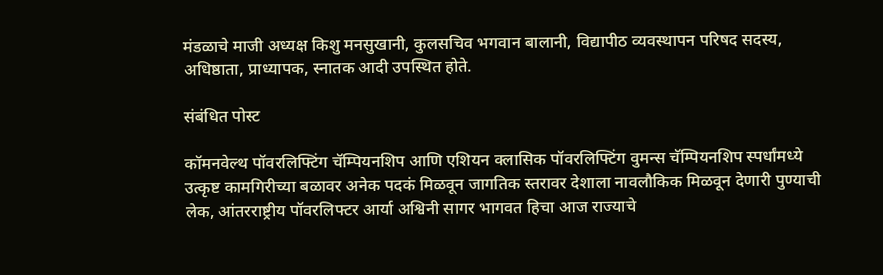मंडळाचे माजी अध्यक्ष किशु मनसुखानी, कुलसचिव भगवान बालानी, विद्यापीठ व्यवस्थापन परिषद सदस्य, अधिष्ठाता, प्राध्यापक, स्नातक आदी उपस्थित होते.

संबंधित पोस्ट

कॉमनवेल्थ पॉवरलिफ्टिंग चॅम्पियनशिप आणि एशियन क्लासिक पॉवरलिफ्टिंग वुमन्स चॅम्पियनशिप स्पर्धांमध्ये उत्कृष्ट कामगिरीच्या बळावर अनेक पदकं मिळवून जागतिक स्तरावर देशाला नावलौकिक मिळवून देणारी पुण्याची लेक, आंतरराष्ट्रीय पॉवरलिफ्टर आर्या अश्विनी सागर भागवत हिचा आज राज्याचे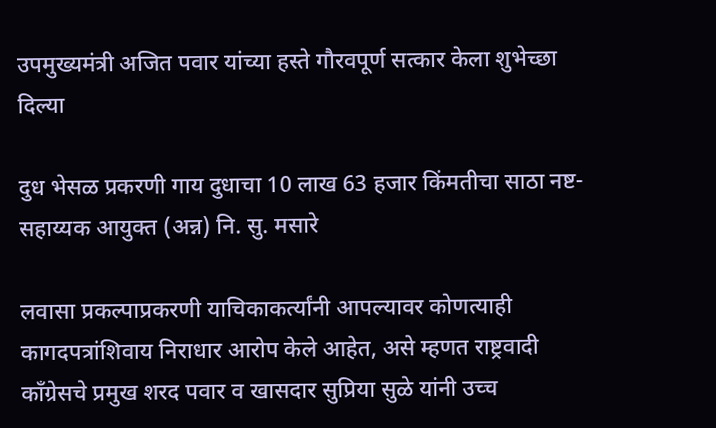उपमुख्यमंत्री अजित पवार यांच्या हस्ते गौरवपूर्ण सत्कार केला शुभेच्छा दिल्या

दुध भेसळ प्रकरणी गाय दुधाचा 10 लाख 63 हजार किंमतीचा साठा नष्ट- सहाय्यक आयुक्त (अन्न) नि. सु. मसारे

लवासा प्रकल्पाप्रकरणी याचिकाकर्त्यांनी आपल्यावर कोणत्याही कागदपत्रांशिवाय निराधार आरोप केले आहेत, असे म्हणत राष्ट्रवादी काँग्रेसचे प्रमुख शरद पवार व खासदार सुप्रिया सुळे यांनी उच्च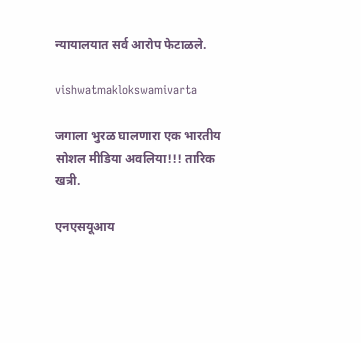न्यायालयात सर्व आरोप फेटाळले.

vishwatmaklokswamivarta

जगाला भुरळ घालणारा एक भारतीय सोशल मीडिया अवलिया!!! तारिक खत्री.

एनएसयूआय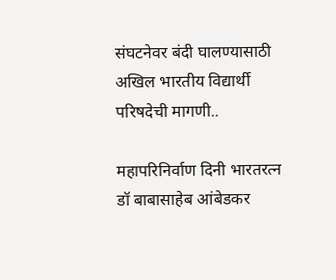संघटनेवर बंदी घालण्यासाठी अखिल भारतीय विद्यार्थी परिषदेची मागणी..

महापरिनिर्वाण दिनी भारतरत्न डॉ बाबासाहेब आंबेडकर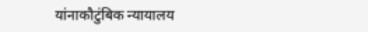यांनाकौटुंबिक न्यायालय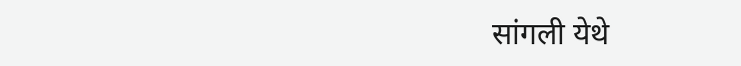सांगली येथे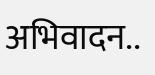अभिवादन..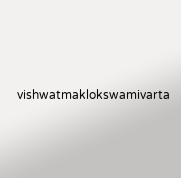vishwatmaklokswamivarta